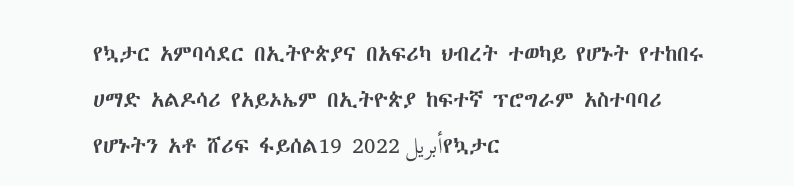የኳታር አምባሳደር በኢትዮጵያና በአፍሪካ ህብረት ተወካይ የሆኑት የተከበሩ ሀማድ አልዶሳሪ የአይኦኤም በኢትዮጵያ ከፍተኛ ፕሮግራም አስተባባሪ የሆኑትን አቶ ሸሪፍ ፋይሰል19 أبريل 2022የኳታር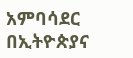አምባሳደር በኢትዮጵያና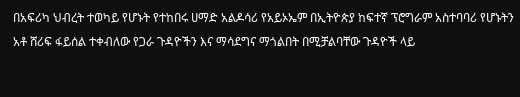በአፍሪካ ህብረት ተወካይ የሆኑት የተከበሩ ሀማድ አልዶሳሪ የአይኦኤም በኢትዮጵያ ከፍተኛ ፕሮግራም አስተባባሪ የሆኑትን አቶ ሸሪፍ ፋይሰል ተቀብለው የጋራ ጉዳዮችን እና ማሳደግና ማጎልበት በሚቻልባቸው ጉዳዮች ላይ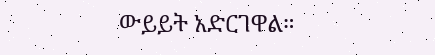ውይይት አድርገዋል።